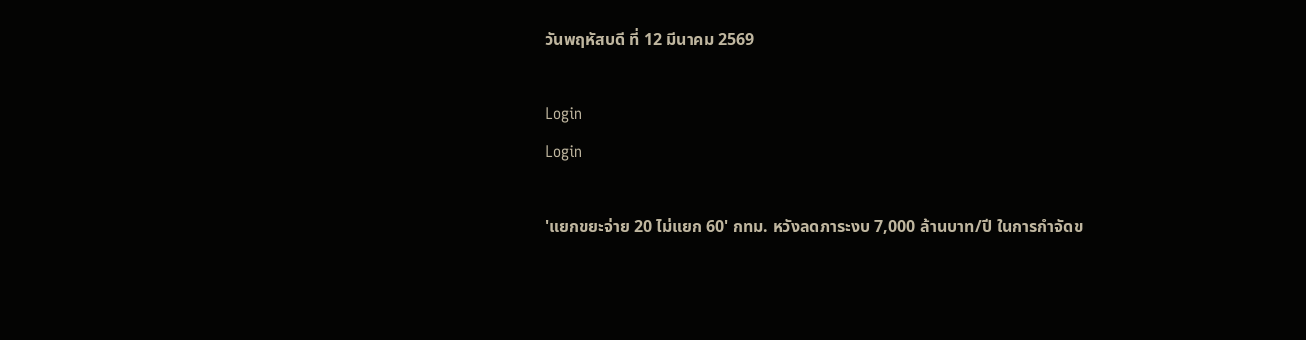วันพฤหัสบดี ที่ 12 มีนาคม 2569

Login
Login

'แยกขยะจ่าย 20 ไม่แยก 60' กทม. หวังลดภาระงบ 7,000 ล้านบาท/ปี ในการกำจัดข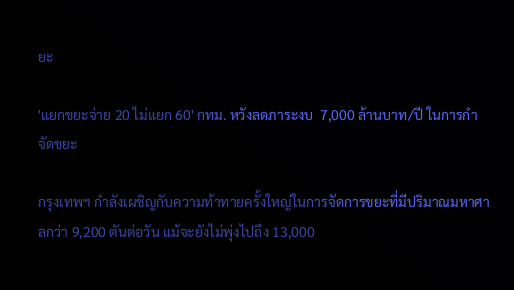ยะ

'แยกขยะจ่าย 20 ไม่แยก 60' กทม. หวังลดภาระงบ  7,000 ล้านบาท/ปี ในการกำจัดขยะ

กรุงเทพฯ กำลังเผชิญกับความท้าทายครั้งใหญ่ในการจัดการขยะที่มีปริมาณมหาศาลกว่า 9,200 ตันต่อวัน แม้จะยังไม่พุ่งไปถึง 13,000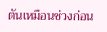ตันเหมือนช่วงก่อน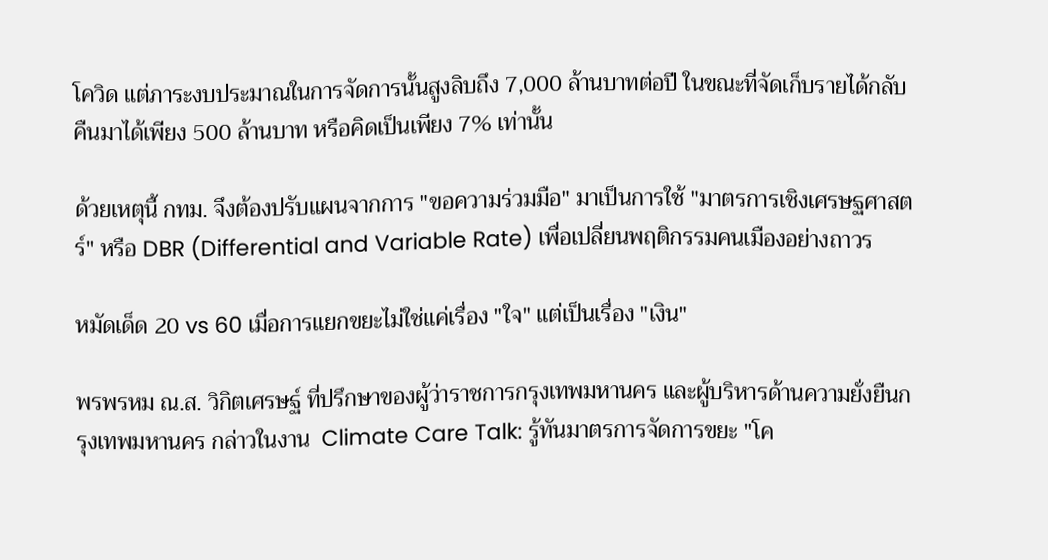โควิด แต่ภาระงบประมาณในการจัดการนั้นสูงลิบถึง 7,000 ล้านบาทต่อปี ในขณะที่จัดเก็บรายได้กลับคืนมาได้เพียง 500 ล้านบาท หรือคิดเป็นเพียง 7% เท่านั้น

ด้วยเหตุนี้ กทม. จึงต้องปรับแผนจากการ "ขอความร่วมมือ" มาเป็นการใช้ "มาตรการเชิงเศรษฐศาสตร์" หรือ DBR (Differential and Variable Rate) เพื่อเปลี่ยนพฤติกรรมคนเมืองอย่างถาวร

หมัดเด็ด 20 vs 60 เมื่อการแยกขยะไม่ใช่แค่เรื่อง "ใจ" แต่เป็นเรื่อง "เงิน"

พรพรหม ณ.ส. วิกิตเศรษฐ์ ที่ปรึกษาของผู้ว่าราชการกรุงเทพมหานคร และผู้บริหารด้านความยั่งยืนกรุงเทพมหานคร กล่าวในงาน  Climate Care Talk: รู้ทันมาตรการจัดการขยะ "โค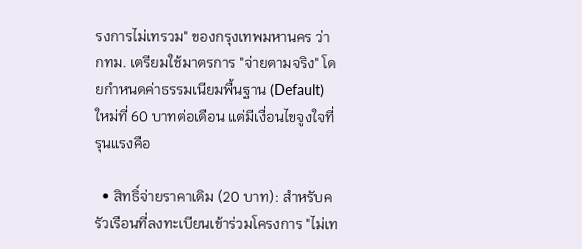รงการไม่เทรวม" ของกรุงเทพมหานคร ว่า กทม. เตรียมใช้มาตรการ "จ่ายตามจริง" โดยกำหนดค่าธรรมเนียมพื้นฐาน (Default) ใหม่ที่ 60 บาทต่อเดือน แต่มีเงื่อนไขจูงใจที่รุนแรงคือ

  • สิทธิ์จ่ายราคาเดิม (20 บาท): สำหรับครัวเรือนที่ลงทะเบียนเข้าร่วมโครงการ "ไม่เท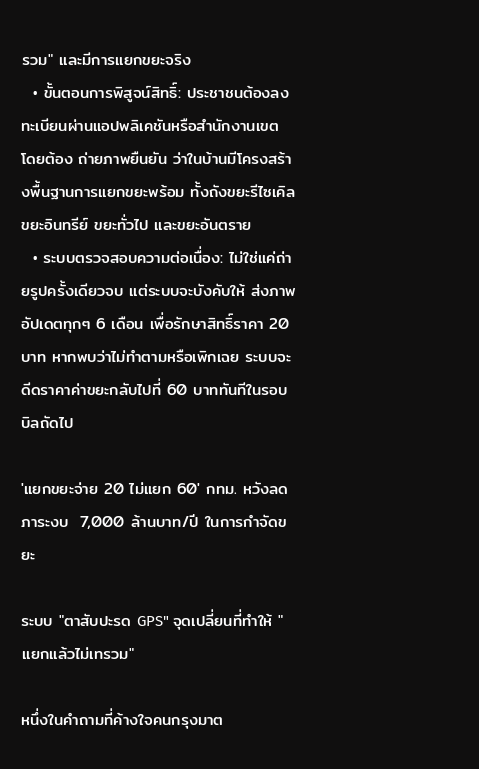รวม" และมีการแยกขยะจริง
  • ขั้นตอนการพิสูจน์สิทธิ์: ประชาชนต้องลงทะเบียนผ่านแอปพลิเคชันหรือสำนักงานเขต โดยต้อง ถ่ายภาพยืนยัน ว่าในบ้านมีโครงสร้างพื้นฐานการแยกขยะพร้อม ทั้งถังขยะรีไซเคิล ขยะอินทรีย์ ขยะทั่วไป และขยะอันตราย
  • ระบบตรวจสอบความต่อเนื่อง: ไม่ใช่แค่ถ่ายรูปครั้งเดียวจบ แต่ระบบจะบังคับให้ ส่งภาพอัปเดตทุกๆ 6 เดือน เพื่อรักษาสิทธิ์ราคา 20 บาท หากพบว่าไม่ทำตามหรือเพิกเฉย ระบบจะดีดราคาค่าขยะกลับไปที่ 60 บาททันทีในรอบบิลถัดไป

'แยกขยะจ่าย 20 ไม่แยก 60' กทม. หวังลดภาระงบ  7,000 ล้านบาท/ปี ในการกำจัดขยะ

ระบบ "ตาสับปะรด GPS" จุดเปลี่ยนที่ทำให้ "แยกแล้วไม่เทรวม"

หนึ่งในคำถามที่ค้างใจคนกรุงมาต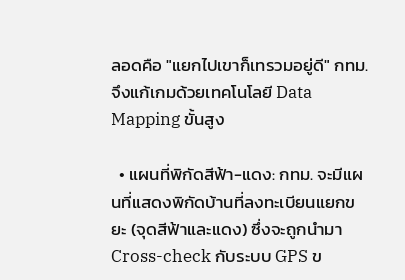ลอดคือ "แยกไปเขาก็เทรวมอยู่ดี" กทม. จึงแก้เกมด้วยเทคโนโลยี Data Mapping ขั้นสูง

  • แผนที่พิกัดสีฟ้า-แดง: กทม. จะมีแผนที่แสดงพิกัดบ้านที่ลงทะเบียนแยกขยะ (จุดสีฟ้าและแดง) ซึ่งจะถูกนำมา Cross-check กับระบบ GPS ข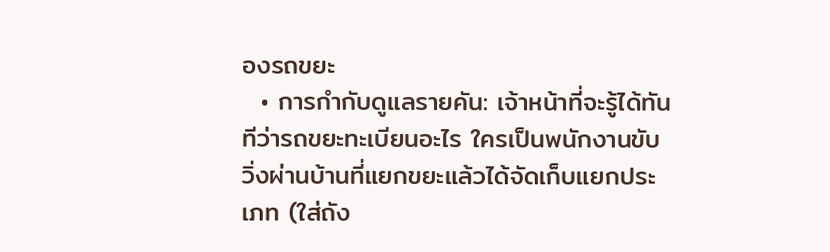องรถขยะ
  • การกำกับดูแลรายคัน: เจ้าหน้าที่จะรู้ได้ทันทีว่ารถขยะทะเบียนอะไร ใครเป็นพนักงานขับ วิ่งผ่านบ้านที่แยกขยะแล้วได้จัดเก็บแยกประเภท (ใส่ถัง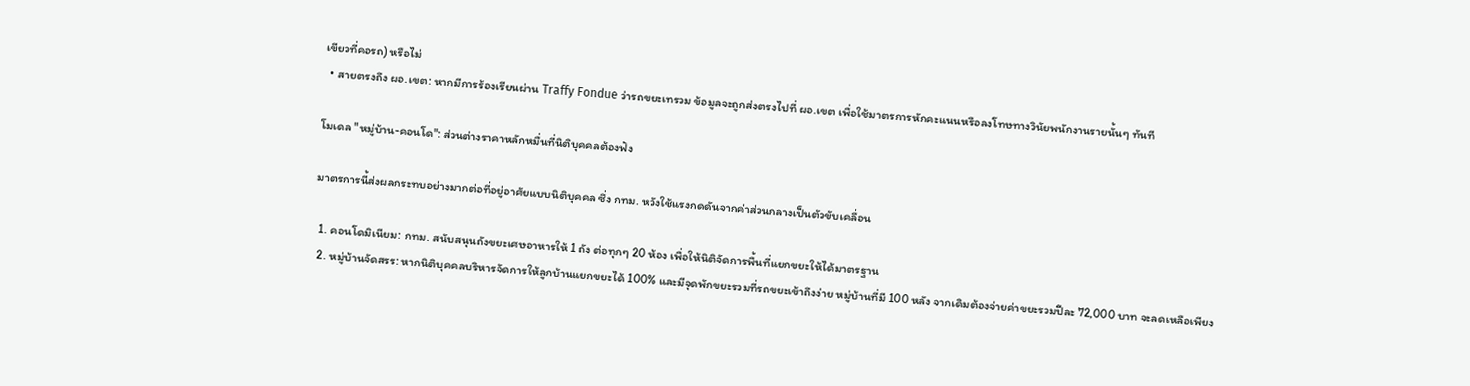เขียวที่คอรถ) หรือไม่
  • สายตรงถึง ผอ.เขต: หากมีการร้องเรียนผ่าน Traffy Fondue ว่ารถขยะเทรวม ข้อมูลจะถูกส่งตรงไปที่ ผอ.เขต เพื่อใช้มาตรการหักคะแนนหรือลงโทษทางวินัยพนักงานรายนั้นๆ ทันที

โมเดล "หมู่บ้าน-คอนโด": ส่วนต่างราคาหลักหมื่นที่นิติบุคคลต้องฟัง

มาตรการนี้ส่งผลกระทบอย่างมากต่อที่อยู่อาศัยแบบนิติบุคคล ซึ่ง กทม. หวังใช้แรงกดดันจากค่าส่วนกลางเป็นตัวขับเคลื่อน

  1. คอนโดมิเนียม: กทม. สนับสนุนถังขยะเศษอาหารให้ 1 ถัง ต่อทุกๆ 20 ห้อง เพื่อให้นิติจัดการพื้นที่แยกขยะให้ได้มาตรฐาน
  2. หมู่บ้านจัดสรร: หากนิติบุคคลบริหารจัดการให้ลูกบ้านแยกขยะได้ 100% และมีจุดพักขยะรวมที่รถขยะเข้าถึงง่าย หมู่บ้านที่มี 100 หลัง จากเดิมต้องจ่ายค่าขยะรวมปีละ 72,000 บาท จะลดเหลือเพียง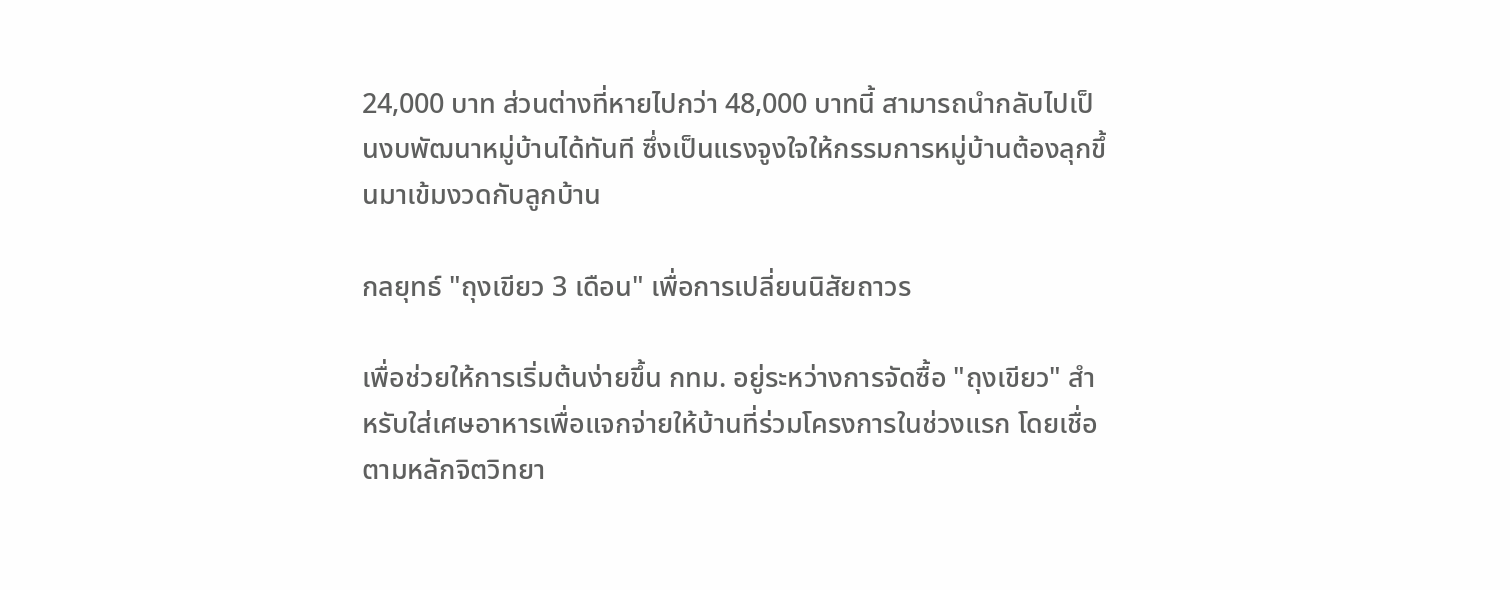24,000 บาท ส่วนต่างที่หายไปกว่า 48,000 บาทนี้ สามารถนำกลับไปเป็นงบพัฒนาหมู่บ้านได้ทันที ซึ่งเป็นแรงจูงใจให้กรรมการหมู่บ้านต้องลุกขึ้นมาเข้มงวดกับลูกบ้าน

กลยุทธ์ "ถุงเขียว 3 เดือน" เพื่อการเปลี่ยนนิสัยถาวร

เพื่อช่วยให้การเริ่มต้นง่ายขึ้น กทม. อยู่ระหว่างการจัดซื้อ "ถุงเขียว" สำหรับใส่เศษอาหารเพื่อแจกจ่ายให้บ้านที่ร่วมโครงการในช่วงแรก โดยเชื่อตามหลักจิตวิทยา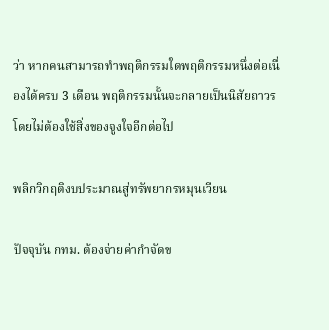ว่า หากคนสามารถทำพฤติกรรมใดพฤติกรรมหนึ่งต่อเนื่องได้ครบ 3 เดือน พฤติกรรมนั้นจะกลายเป็นนิสัยถาวรโดยไม่ต้องใช้สิ่งของจูงใจอีกต่อไป

พลิกวิกฤติงบประมาณสู่ทรัพยากรหมุนเวียน

ปัจจุบัน กทม. ต้องจ่ายค่ากำจัดข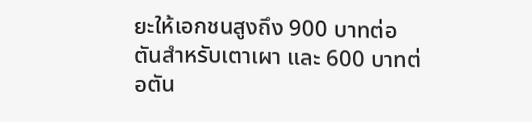ยะให้เอกชนสูงถึง 900 บาทต่อตันสำหรับเตาเผา และ 600 บาทต่อตัน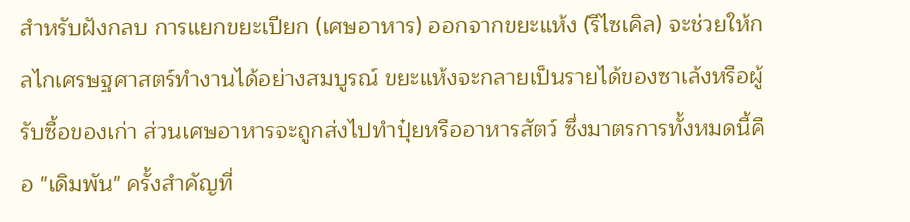สำหรับฝังกลบ การแยกขยะเปียก (เศษอาหาร) ออกจากขยะแห้ง (รีไซเคิล) จะช่วยให้กลไกเศรษฐศาสตร์ทำงานได้อย่างสมบูรณ์ ขยะแห้งจะกลายเป็นรายได้ของซาเล้งหรือผู้รับซื้อของเก่า ส่วนเศษอาหารจะถูกส่งไปทำปุ๋ยหรืออาหารสัตว์ ซึ่งมาตรการทั้งหมดนี้คือ "เดิมพัน" ครั้งสำคัญที่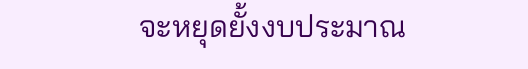จะหยุดยั้งงบประมาณ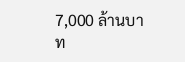7,000 ล้านบาท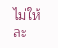ไม่ให้ละ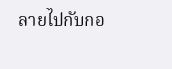ลายไปกับกอ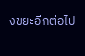งขยะอีกต่อไป